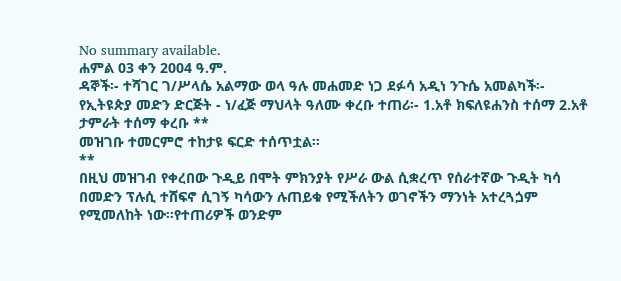No summary available.
ሐምል 03 ቀን 2004 ዓ.ም.
ዳኞች፡- ተሻገር ገ/ሥላሴ አልማው ወላ ዓሉ መሐመድ ነጋ ደፉሳ አዲነ ንጉሴ አመልካች፡- የኢትዩጵያ መድን ድርጅት - ነ/ፈጅ ማህላት ዓለሙ ቀረቡ ተጠሪ፡- 1.አቶ ክፍለዩሐንስ ተሰማ 2.አቶ ታምራት ተሰማ ቀረቡ **
መዝገቡ ተመርምሮ ተከታዩ ፍርድ ተሰጥቷል።
**
በዚህ መዝገብ የቀረበው ጉዲይ በሞት ምክንያት የሥራ ውል ሲቋረጥ የሰራተኛው ጉዲት ካሳ በመድን ፕሉሲ ተሸፍኖ ሲገኝ ካሳውን ሉጠይቁ የሚችለትን ወገኖችን ማንነት አተረጓጏም የሚመለከት ነው።የተጠሪዎች ወንድም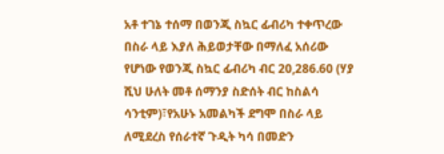አቶ ተገኔ ተሰማ በወንጂ ስኳር ፊብሪካ ተቀጥረው በስራ ላይ እያለ ሕይወታቸው በማለፈ አሰሪው የሆነው የወንጂ ስኳር ፊብሪካ ብር 20,286.60 (ሃያ ሺህ ሁለት መቶ ሰማንያ ስድሰት ብር ከስልሳ ሳንቲም)፣የአሁኑ አመልካች ደግሞ በስራ ላይ ለሚደረስ የሰራተኛ ጉዲት ካሳ በመድን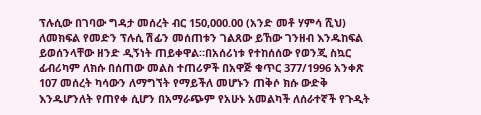ፕሉሲው በገባው ግዳታ መሰረት ብር 150,000.00 (አንድ መቶ ሃምሳ ሺህ) ለመክፍል የመድን ፕሉሲ ሽፊን መሰጠቱን ገልጸው ይኸው ገንዘብ እንዱከፍል ይወሰንላቸው ዘንድ ዲኝነት ጠይቀዋል።በአሰሪነቱ የተከሰሰው የወንጂ ስኳር ፊብሪካም ለክሱ በሰጠው መልስ ተጠሪዎች በአዋጅ ቁጥር 377/1996 አንቀጽ 107 መሰረት ካሳውን ለማግኘት የማይችለ መሆኑን ጠቅሶ ክሱ ውድቅ እንዱሆንለት የጠየቀ ሲሆን በአማራጭም የአሁኑ አመልካች ለሰራተኛች የጉዲት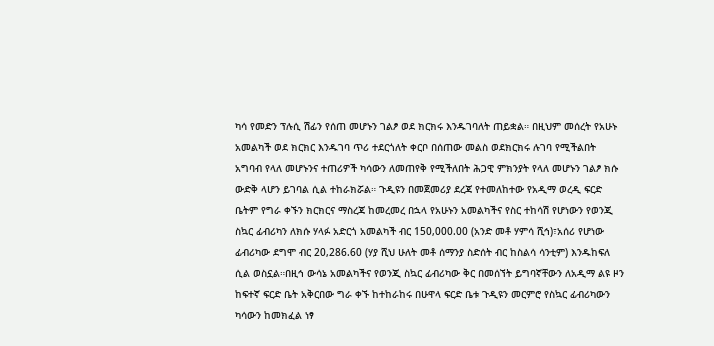ካሳ የመድን ፕሉሲ ሽፊን የሰጠ መሆኑን ገልፆ ወደ ክርክሩ እንዱገባለት ጠይቋል። በዚህም መሰረት የአሁኑ አመልካች ወደ ክርክር እንዱገባ ጥሪ ተደርጎለት ቀርቦ በሰጠው መልስ ወደክርክሩ ሉገባ የሚችልበት አግባብ የላለ መሆኑንና ተጠሪዎች ካሳውን ለመጠየቅ የሚችለበት ሕጋዊ ምክንያት የላለ መሆኑን ገልፆ ክሱ ውድቅ ላሆን ይገባል ሲል ተከራክሯል። ጉዲዩን በመጀመሪያ ደረጃ የተመለከተው የአዲማ ወረዲ ፍርድ ቤትም የግራ ቀኙን ክርክርና ማስረጃ ከመረመረ በኋላ የአሁኑን አመልካችና የስር ተከሳሽ የሆነውን የወንጂ ስኳር ፊብሪካን ለክሱ ሃላፉ አድርጎ አመልካች ብር 150,000.00 (አንድ መቶ ሃምሳ ሺኅ)፣አሰሪ የሆነው ፊብሪካው ደግሞ ብር 20,286.60 (ሃያ ሺህ ሁለት መቶ ሰማንያ ስድሰት ብር ከስልሳ ሳንቲም) እንዱከፍለ ሲል ወስኗል።በዚኅ ውሳኔ አመልካችና የወንጂ ስኳር ፊብሪካው ቅር በመሰኘት ይግባኛቸውን ለአዲማ ልዩ ዞን ከፍተኛ ፍርድ ቤት አቅርበው ግራ ቀኙ ከተከራከሩ በሁዋላ ፍርድ ቤቱ ጉዲዩን መርምሮ የስኳር ፊብሪካውን ካሳውን ከመክፈል ነፃ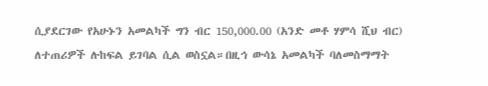ሲያደርገው የአሁኑን አመልካች ግን ብር 150,000.00 (አንድ መቶ ሃምሳ ሺህ ብር) ለተጠሪዎች ሉከፍል ይገባል ሲል ወስኗል።በዚኅ ውሳኔ አመልካች ባለመስማማት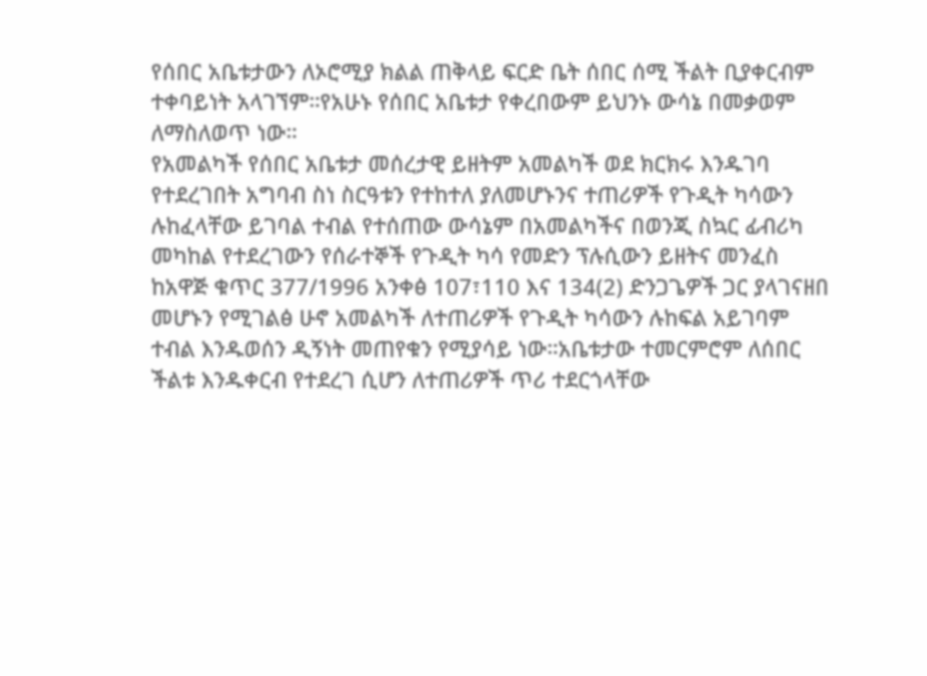የሰበር አቤቱታውን ለኦሮሚያ ክልል ጠቅላይ ፍርድ ቤት ሰበር ሰሚ ችልት ቢያቀርብም ተቀባይነት አላገኘም።የአሁኑ የሰበር አቤቱታ የቀረበውም ይህንኑ ውሳኔ በመቃወም ለማስለወጥ ነው።
የአመልካች የሰበር አቤቱታ መሰረታዊ ይዘትም አመልካች ወደ ክርክሩ እንዱገባ የተደረገበት አግባብ ስነ ስርዓቱን የተከተለ ያለመሆኑንና ተጠሪዎች የጉዲት ካሳውን ሉከፈላቸው ይገባል ተብል የተሰጠው ውሳኔም በአመልካችና በወንጂ ስኳር ፊብሪካ መካከል የተደረገውን የሰራተኞች የጉዲት ካሳ የመድን ፕሉሲውን ይዘትና መንፈስ ከአዋጅ ቁጥር 377/1996 አንቀፅ 107፣110 እና 134(2) ድንጋጌዎች ጋር ያላገናዘበ መሆኑን የሚገልፅ ሁኖ አመልካች ለተጠሪዎች የጉዲት ካሳውን ሉከፍል አይገባም ተብል እንዱወሰን ዲኝነት መጠየቁን የሚያሳይ ነው።አቤቱታው ተመርምሮም ለሰበር ችልቱ እንዱቀርብ የተደረገ ሲሆን ለተጠሪዎች ጥሪ ተደርጎላቸው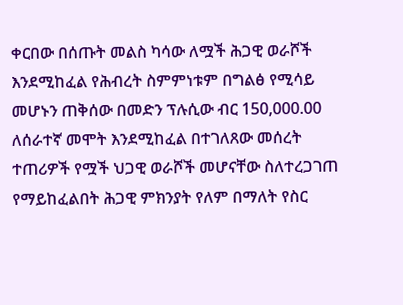ቀርበው በሰጡት መልስ ካሳው ለሟች ሕጋዊ ወራሾች እንደሚከፈል የሕብረት ስምምነቱም በግልፅ የሚሳይ መሆኑን ጠቅሰው በመድን ፕሉሲው ብር 150,000.00 ለሰራተኛ መሞት እንደሚከፈል በተገለጸው መሰረት ተጠሪዎች የሟች ህጋዊ ወራሾች መሆናቸው ስለተረጋገጠ የማይከፈልበት ሕጋዊ ምክንያት የለም በማለት የስር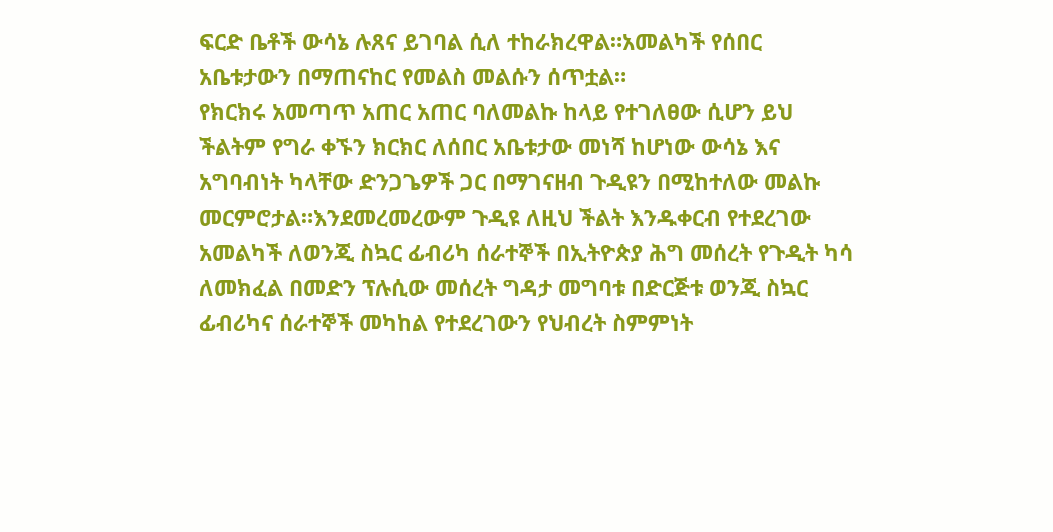ፍርድ ቤቶች ውሳኔ ሉጸና ይገባል ሲለ ተከራክረዋል።አመልካች የሰበር አቤቱታውን በማጠናከር የመልስ መልሱን ሰጥቷል።
የክርክሩ አመጣጥ አጠር አጠር ባለመልኩ ከላይ የተገለፀው ሲሆን ይህ ችልትም የግራ ቀኙን ክርክር ለሰበር አቤቱታው መነሻ ከሆነው ውሳኔ እና አግባብነት ካላቸው ድንጋጌዎች ጋር በማገናዘብ ጉዲዩን በሚከተለው መልኩ መርምሮታል።እንደመረመረውም ጉዲዩ ለዚህ ችልት እንዱቀርብ የተደረገው አመልካች ለወንጂ ስኳር ፊብሪካ ሰራተኞች በኢትዮጵያ ሕግ መሰረት የጉዲት ካሳ ለመክፈል በመድን ፕሉሲው መሰረት ግዳታ መግባቱ በድርጅቱ ወንጂ ስኳር ፊብሪካና ሰራተኞች መካከል የተደረገውን የህብረት ስምምነት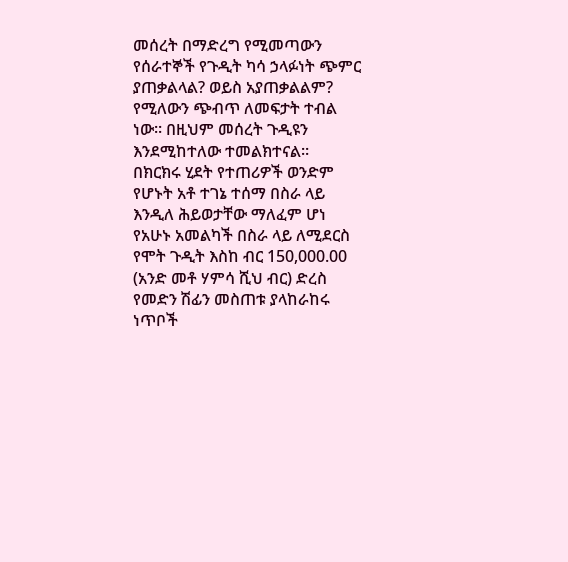መሰረት በማድረግ የሚመጣውን የሰራተኞች የጉዲት ካሳ ኃላፉነት ጭምር ያጠቃልላል? ወይስ አያጠቃልልም? የሚለውን ጭብጥ ለመፍታት ተብል ነው። በዚህም መሰረት ጉዲዩን እንደሚከተለው ተመልክተናል።
በክርክሩ ሂደት የተጠሪዎች ወንድም የሆኑት አቶ ተገኔ ተሰማ በስራ ላይ እንዲለ ሕይወታቸው ማለፈም ሆነ የአሁኑ አመልካች በስራ ላይ ለሚደርስ የሞት ጉዲት እስከ ብር 150,000.00 (አንድ መቶ ሃምሳ ሺህ ብር) ድረስ የመድን ሽፊን መስጠቱ ያላከራከሩ ነጥቦች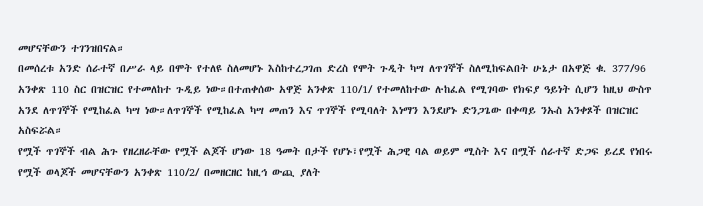መሆናቸውን ተገንዝበናል።
በመሰረቱ አንድ ሰራተኛ በሥራ ላይ በሞት የተለዩ ስለመሆኑ እስከተረጋገጠ ድረስ የሞት ጉዲት ካሣ ለጥገኞች ስለሚከፍልበት ሁኔታ በአዋጅ ቁ. 377/96 አንቀጽ 110 ስር በዝርዝር የተመለከተ ጉዲይ ነው።በተጠቀሰው አዋጅ አንቀጽ 110/1/ የተመለከተው ሉከፈል የሚገባው የክፍያ ዓይነት ሲሆን ከዚህ ውስጥ አንደ ለጥገኞች የሚከፈል ካሣ ነው።ለጥገኞች የሚከፈል ካሣ መጠን እና ጥገኞች የሚባለት እነማን እንደሆኑ ድንጋጌው በቀጣይ ንኡስ አንቀጾች በዝርዝር አስፍሯል።
የሟች ጥገኞች ብል ሕጉ የዘረዘራቸው የሟች ልጆች ሆነው 18 ዓመት በታች የሆኑ፣የሟች ሕጋዊ ባል ወይም ሚስት እና በሟች ሰራተኛ ድጋፍ ይረደ የነበሩ የሟች ወላጆች መሆናቸውን አንቀጽ 110/2/ በመዘርዘር ከዚኅ ውጪ ያለት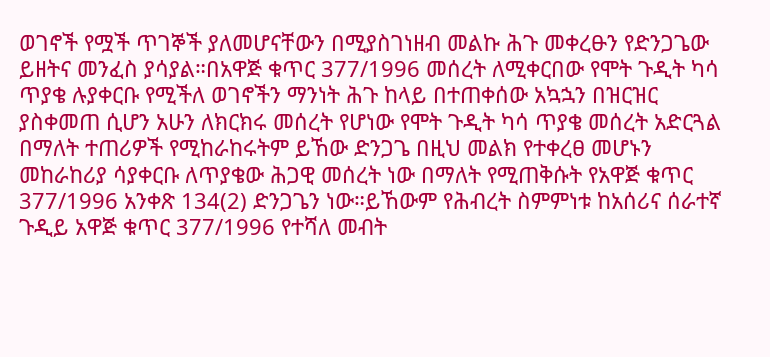ወገኖች የሟች ጥገኞች ያለመሆናቸውን በሚያስገነዘብ መልኩ ሕጉ መቀረፁን የድንጋጌው ይዘትና መንፈስ ያሳያል።በአዋጅ ቁጥር 377/1996 መሰረት ለሚቀርበው የሞት ጉዲት ካሳ ጥያቄ ሉያቀርቡ የሚችለ ወገኖችን ማንነት ሕጉ ከላይ በተጠቀሰው አኳኋን በዝርዝር ያስቀመጠ ሲሆን አሁን ለክርክሩ መሰረት የሆነው የሞት ጉዲት ካሳ ጥያቄ መሰረት አድርጓል በማለት ተጠሪዎች የሚከራከሩትም ይኸው ድንጋጌ በዚህ መልክ የተቀረፀ መሆኑን መከራከሪያ ሳያቀርቡ ለጥያቄው ሕጋዊ መሰረት ነው በማለት የሚጠቅሱት የአዋጅ ቁጥር 377/1996 አንቀጽ 134(2) ድንጋጌን ነው።ይኸውም የሕብረት ስምምነቱ ከአሰሪና ሰራተኛ ጉዲይ አዋጅ ቁጥር 377/1996 የተሻለ መብት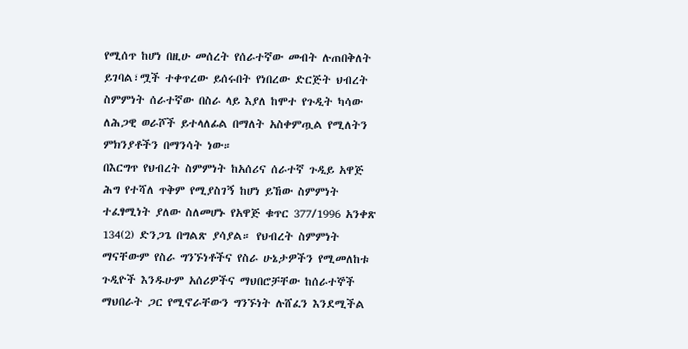የሚሰጥ ከሆነ በዚሁ መሰረት የሰራተኛው መብት ሉጠበቅለት ይገባል፣ሟች ተቀጥረው ይሰሩበት የነበረው ድርጅት ህብረት ስምምነት ሰራተኛው በስራ ላይ እያለ ከሞተ የጉዲት ካሳው ለሕጋዊ ወራሾች ይተላለፊል በማለት አስቀምጧል የሚለትን ምክንያቶችን በማንሳት ነው።
በእርግጥ የህብረት ስምምነት ከአሰሪና ሰራተኛ ጉዲይ አዋጅ ሕግ የተሻለ ጥቅም የሚያስገኝ ከሆነ ይኸው ስምምነት ተፈፃሚነት ያለው ስለመሆኑ የአዋጅ ቁጥር 377/1996 አንቀጽ 134(2) ድንጋጌ በግልጽ ያሳያል። የህብረት ስምምነት ማናቸውም የስራ ግንኙነቶችና የስራ ሁኔታዎችን የሚመለከቱ ጉዲዮች እንዱሁም አሰሪዎችና ማህበሮቻቸው ከሰራተኞች ማህበራት ጋር የሚኖራቸውን ግንኙነት ሉሸፈን እንደሚችል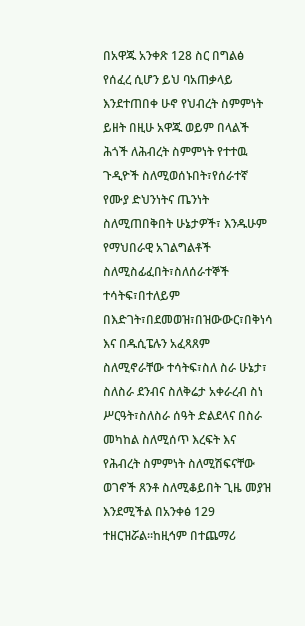በአዋጁ አንቀጽ 128 ስር በግልፅ የሰፈረ ሲሆን ይህ ባአጠቃላይ እንደተጠበቀ ሁኖ የህብረት ስምምነት ይዘት በዚሁ አዋጁ ወይም በላልች ሕጎች ለሕብረት ስምምነት የተተዉ ጉዲዮች ስለሚወሰኑበት፣የሰራተኛ የሙያ ድህንነትና ጤንነት ስለሚጠበቅበት ሁኔታዎች፣ እንዱሁም የማህበራዊ አገልግልቶች ስለሚስፊፈበት፣ስለሰራተኞች ተሳትፍ፣በተለይም በእድገት፣በደመወዝ፣በዝውውር፣በቅነሳ እና በዱሲፔሉን አፈጻጸም ስለሚኖራቸው ተሳትፍ፣ስለ ስራ ሁኔታ፣ ስለስራ ደንብና ስለቅሬታ አቀራረብ ስነ ሥርዓት፣ስለስራ ሰዓት ድልደላና በስራ መካከል ስለሚሰጥ እረፍት እና የሕብረት ስምምነት ስለሚሽፍናቸው ወገኖች ጸንቶ ስለሚቆይበት ጊዜ መያዝ እንደሚችል በአንቀፅ 129 ተዘርዝሯል።ከዚኅም በተጨማሪ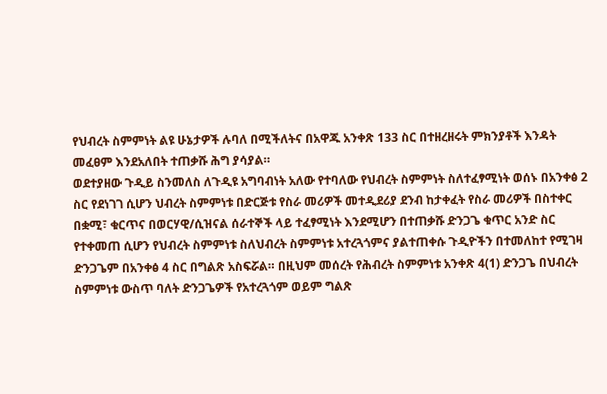የህብረት ስምምነት ልዩ ሁኔታዎች ሉባለ በሚችለትና በአዋጁ አንቀጽ 133 ስር በተዘረዘሩት ምክንያቶች እንዳት መፈፀም እንደአለበት ተጠቃሹ ሕግ ያሳያል።
ወደተያዘው ጉዲይ ስንመለስ ለጉዲዩ አግባብነት አለው የተባለው የህብረት ስምምነት ስለተፈፃሚነት ወሰኑ በአንቀፅ 2 ስር የደነገገ ሲሆን ህብረት ስምምነቱ በድርጅቱ የስራ መሪዎች መተዲደሪያ ደንብ ከታቀፈት የስራ መሪዎች በስተቀር በቋሚ፣ ቁርጥና በወርሃዊ/ሲዝናል ሰራተኞች ላይ ተፈፃሚነት እንደሚሆን በተጠቃሹ ድንጋጌ ቁጥር አንድ ስር የተቀመጠ ሲሆን የህብረት ስምምነቱ ስለህብረት ስምምነቱ አተረጓጎምና ያልተጠቀሱ ጉዲዮችን በተመለከተ የሚገዛ ድንጋጌም በአንቀፅ 4 ስር በግልጽ አስፍሯል። በዚህም መሰረት የሕብረት ስምምነቱ አንቀጽ 4(1) ድንጋጌ በህብረት ስምምነቱ ውስጥ ባለት ድንጋጌዎች የአተረጓጎም ወይም ግልጽ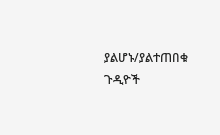ያልሆኑ/ያልተጠበቁ ጉዲዮች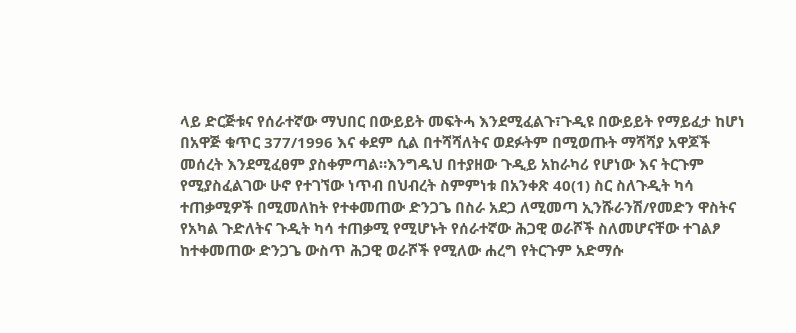ላይ ድርጅቱና የሰራተኛው ማህበር በውይይት መፍትሓ እንደሚፈልጉ፣ጉዲዩ በውይይት የማይፈታ ከሆነ በአዋጅ ቁጥር 377/1996 እና ቀደም ሲል በተሻሻለትና ወደፉትም በሚወጡት ማሻሻያ አዋጆች መሰረት እንደሚፈፀም ያስቀምጣል።እንግዱህ በተያዘው ጉዲይ አከራካሪ የሆነው እና ትርጉም የሚያስፈልገው ሁኖ የተገኘው ነጥብ በህብረት ስምምነቱ በአንቀጽ 40(1) ስር ስለጉዲት ካሳ ተጠቃሚዎች በሚመለከት የተቀመጠው ድንጋጌ በስራ አደጋ ለሚመጣ ኢንሹራንሽ/የመድን ዋስትና የአካል ጉድለትና ጉዲት ካሳ ተጠቃሚ የሚሆኑት የሰራተኛው ሕጋዊ ወራሾች ስለመሆናቸው ተገልፆ ከተቀመጠው ድንጋጌ ውስጥ ሕጋዊ ወራሾች የሚለው ሐረግ የትርጉም አድማሱ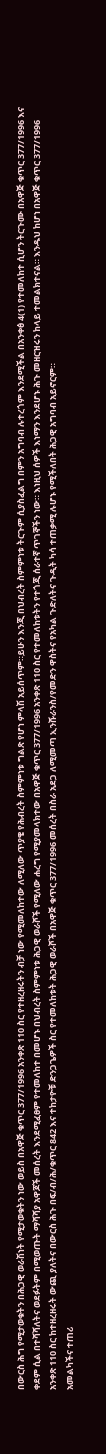በውርስ ሕግ የሚታወቁትን በሕጋዊ ወራሽነት የሚታወቁትን ነው ወይስ በአዋጅ ቁጥር 377/1996 አንቀጽ 110 ስር የተዘረዘሩትን ብቻ ነው የሚመለከተው ለሚለው ጥያቄ የሕብረት ስምምነቱ ግልጽ የሆነ ምላሽ አይሰጥም።ይሁን እንጂ በህብረት ስምምነቱ ትርጉም ሲያስፈልግ በምን አግባብ ሉተረጎም እንደሚችል በአንቀፅ 4(1) የተመለከተ ሲሆን ትርጉሙ በአዋጅ ቁጥር 377/1996 እና ቀደም ሲል በተሻሻለትና ወደፉትም በሚወጡት ማሻሻያ አዋጆች መሰረት እንደሚፈፀም የተመለከተ በመሆኑ በህብረት ስምምነቱ ሕጋዊ ወራሾች የሚለው ሐረግ የሚያመላክተው በአዋጅ ቁጥር 377/1996 አንቀጽ 110 ስር የተመለከቱትን የተጎጂ ሰራተኛ ጥገኞችን ነው። እነዚህ ሰዎች እነማን እንደሆኑ ሕጉ መዘርዝሩን ከላይ ተመልክተናል። እንዱህ ከሆነ በአዋጅ ቁጥር 377/1996 አንቀጽ 110 ስር ከተዘረዘሩት ውጪ ያለትና በውርስ ሕጉ በፍ/ብ/ሕ/ቁጥር 842 እና ተከታዮቹ ድንጋጌዎች ስር የተመለከቱት ሕጋዊ ወራሾች በአዋጅ ቁጥር 377/1996 መሰረት በስራ አደጋ ለሚመጣ ኢንሹራንስ/የመድን ዋስትና የአካል ጉድለትና ጉዲት ካሳ ተጠቃሚ ሉሆኑ የሚችለበት ሕጋዊ አግባብ አይኖርም።
አመልካችና ተጠሪ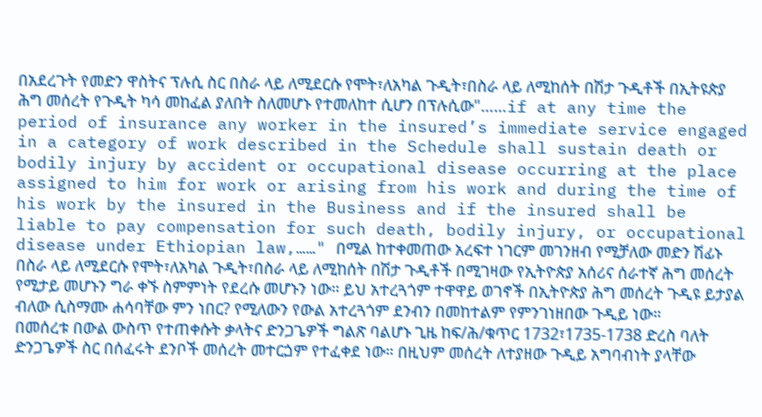በአደረጉት የመድን ዋስትና ፕሉሲ ስር በስራ ላይ ለሚደርሱ የሞት፣ለአካል ጉዲት፣በስራ ላይ ለሚከሰት በሽታ ጉዲቶች በኢትዩጵያ ሕግ መሰረት የጉዲት ካሳ መከፈል ያለበት ስለመሆኑ የተመለከተ ሲሆን በፕሉሲው"……if at any time the period of insurance any worker in the insured’s immediate service engaged in a category of work described in the Schedule shall sustain death or bodily injury by accident or occupational disease occurring at the place assigned to him for work or arising from his work and during the time of his work by the insured in the Business and if the insured shall be liable to pay compensation for such death, bodily injury, or occupational disease under Ethiopian law,……" በሚል ከተቀመጠው አረፍተ ነገርም መገንዘብ የሚቻለው መድን ሽፊኑ በስራ ላይ ለሚደርሱ የሞት፣ለአካል ጉዲት፣በስራ ላይ ለሚከሰት በሽታ ጉዲቶች በሚገዛው የኢትዮጵያ አሰሪና ሰራተኛ ሕግ መሰረት የሚታይ መሆኑን ግራ ቀኙ ስምምነት የደረሱ መሆኑን ነው። ይህ አተረጓጎም ተዋዋይ ወገኖች በኢትዮጵያ ሕግ መሰረት ጉዲዩ ይታያል ብለው ሲስማሙ ሐሳባቸው ምን ነበር? የሚለውን የውል አተረጓጎም ደንብን በመከተልም የምንገነዘበው ጉዲይ ነው።
በመሰረቱ በውል ውስጥ የተጠቀሱት ቃላትና ድንጋጌዎች ግልጽ ባልሆኑ ጊዜ ከፍ/ሕ/ቁጥር 1732፣1735-1738 ድረስ ባለት ድንጋጌዎች ስር በሰፈሩት ደንቦች መሰረት መተርጏም የተፈቀደ ነው። በዚህም መሰረት ለተያዘው ጉዲይ አግባብነት ያላቸው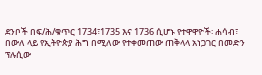ደንቦች በፍ/ሕ/ቁጥር 1734፣1735 እና 1736 ሲሆኑ የተዋዋዮች፡ ሐሳብ፣ በውለ ላይ የኢትዮጵያ ሕግ በሚለው የተቀመጠው ጠቅላላ አነጋገር በመድን ፕሉሲው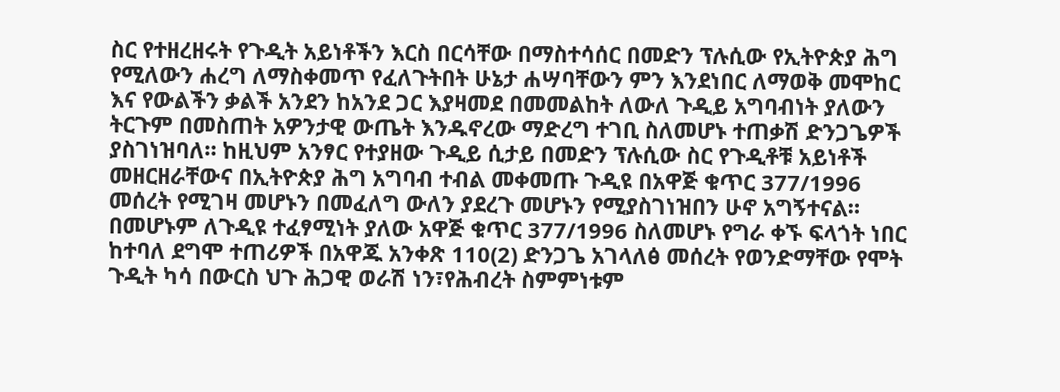ስር የተዘረዘሩት የጉዲት አይነቶችን እርስ በርሳቸው በማስተሳሰር በመድን ፕሉሲው የኢትዮጵያ ሕግ የሚለውን ሐረግ ለማስቀመጥ የፈለጉትበት ሁኔታ ሐሣባቸውን ምን እንደነበር ለማወቅ መሞከር እና የውልችን ቃልች አንደን ከአንደ ጋር እያዛመደ በመመልከት ለውለ ጉዲይ አግባብነት ያለውን ትርጉም በመስጠት አዎንታዊ ውጤት እንዱኖረው ማድረግ ተገቢ ስለመሆኑ ተጠቃሽ ድንጋጌዎች ያስገነዝባለ። ከዚህም አንፃር የተያዘው ጉዲይ ሲታይ በመድን ፕሉሲው ስር የጉዲቶቹ አይነቶች መዘርዘራቸውና በኢትዮጵያ ሕግ አግባብ ተብል መቀመጡ ጉዲዩ በአዋጅ ቁጥር 377/1996 መሰረት የሚገዛ መሆኑን በመፈለግ ውለን ያደረጉ መሆኑን የሚያስገነዝበን ሁኖ አግኝተናል። በመሆኑም ለጉዲዩ ተፈፃሚነት ያለው አዋጅ ቁጥር 377/1996 ስለመሆኑ የግራ ቀኙ ፍላጎት ነበር ከተባለ ደግሞ ተጠሪዎች በአዋጁ አንቀጽ 110(2) ድንጋጌ አገላለፅ መሰረት የወንድማቸው የሞት ጉዲት ካሳ በውርስ ህጉ ሕጋዊ ወራሽ ነን፣የሕብረት ስምምነቱም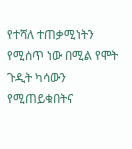የተሻለ ተጠቃሚነትን የሚሰጥ ነው በሚል የሞት ጉዲት ካሳውን የሚጠይቁበትና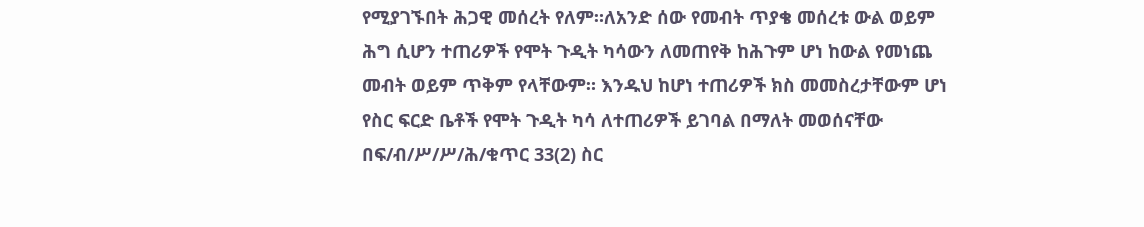የሚያገኙበት ሕጋዊ መሰረት የለም።ለአንድ ሰው የመብት ጥያቄ መሰረቱ ውል ወይም ሕግ ሲሆን ተጠሪዎች የሞት ጉዲት ካሳውን ለመጠየቅ ከሕጉም ሆነ ከውል የመነጨ መብት ወይም ጥቅም የላቸውም። እንዱህ ከሆነ ተጠሪዎች ክስ መመስረታቸውም ሆነ የስር ፍርድ ቤቶች የሞት ጉዲት ካሳ ለተጠሪዎች ይገባል በማለት መወሰናቸው በፍ/ብ/ሥ/ሥ/ሕ/ቁጥር 33(2) ስር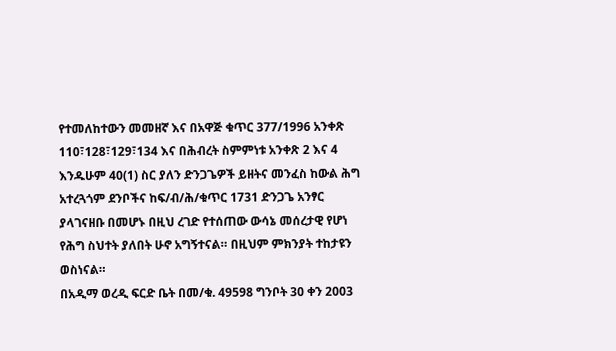የተመለከተውን መመዘኛ እና በአዋጅ ቁጥር 377/1996 አንቀጽ 110፣128፣129፣134 እና በሕብረት ስምምነቱ አንቀጽ 2 እና 4 እንዱሁም 40(1) ስር ያለን ድንጋጌዎች ይዘትና መንፈስ ከውል ሕግ አተረጓጎም ደንቦችና ከፍ/ብ/ሕ/ቁጥር 1731 ድንጋጌ አንፃር ያላገናዘቡ በመሆኑ በዚህ ረገድ የተሰጠው ውሳኔ መሰረታዊ የሆነ የሕግ ስህተት ያለበት ሁኖ አግኝተናል። በዚህም ምክንያት ተከታዩን ወስነናል።
በአዲማ ወረዲ ፍርድ ቤት በመ/ቁ. 49598 ግንቦት 30 ቀን 2003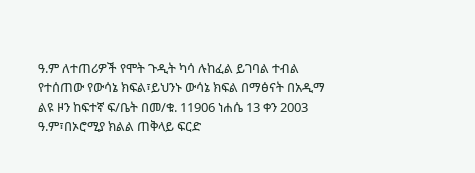ዓ.ም ለተጠሪዎች የሞት ጉዲት ካሳ ሉከፈል ይገባል ተብል የተሰጠው የውሳኔ ክፍል፣ይህንኑ ውሳኔ ክፍል በማፅናት በአዲማ ልዩ ዞን ከፍተኛ ፍ/ቤት በመ/ቁ. 11906 ነሐሴ 13 ቀን 2003 ዓ.ም፣በኦሮሚያ ክልል ጠቅላይ ፍርድ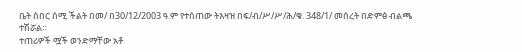ቤት ሰበር ሰሚ ችልት በመ/ በ30/12/2003 ዓ.ም የተሰጠው ትእዛዝ በፍ/ብ/ሥ/ሥ/ሕ/ቁ. 348/1/ መሰረት በድምፅ ብልጫ ተሽሯል።
ተጠሪዎች ሟች ወንድማቸው አቶ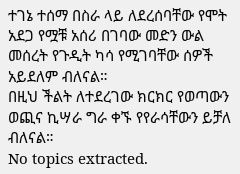ተገኔ ተሰማ በስራ ላይ ለደረሰባቸው የሞት አደጋ የሟቹ አሰሪ በገባው መድን ውል መሰረት የጉዲት ካሳ የሚገባቸው ሰዎች አይደለም ብለናል።
በዚህ ችልት ለተደረገው ክርክር የወጣውን ወጪና ኪሣራ ግራ ቀኙ የየራሳቸውን ይቻለ ብለናል።
No topics extracted.